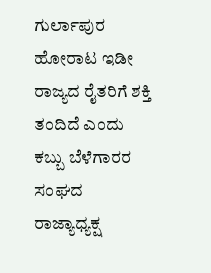ಗುರ್ಲಾಪುರ ಹೋರಾಟ ಇಡೀ ರಾಜ್ಯದ ರೈತರಿಗೆ ಶಕ್ತಿ ತಂದಿದೆ ಎಂದು ಕಬ್ಬು ಬೆಳೆಗಾರರ ಸಂಘದ ರಾಜ್ಯಾಧ್ಯಕ್ಷ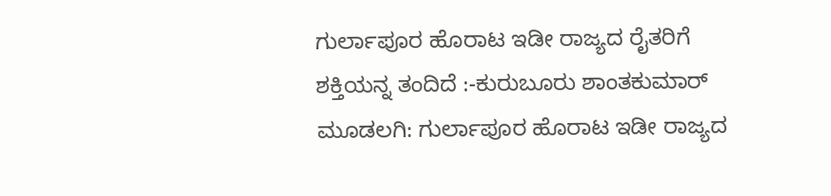ಗುರ್ಲಾಪೂರ ಹೊರಾಟ ಇಡೀ ರಾಜ್ಯದ ರೈತರಿಗೆ ಶಕ್ತಿಯನ್ನ ತಂದಿದೆ :-ಕುರುಬೂರು ಶಾಂತಕುಮಾರ್
ಮೂಡಲಗಿ: ಗುರ್ಲಾಪೂರ ಹೊರಾಟ ಇಡೀ ರಾಜ್ಯದ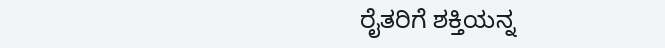ರೈತರಿಗೆ ಶಕ್ತಿಯನ್ನ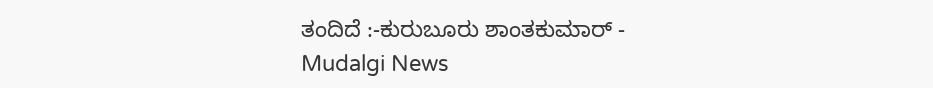ತಂದಿದೆ :-ಕುರುಬೂರು ಶಾಂತಕುಮಾರ್ - Mudalgi News